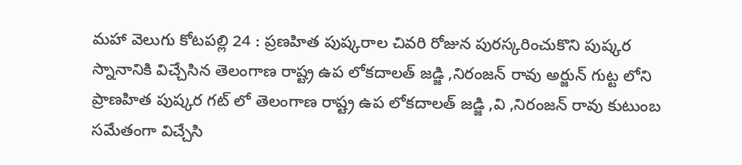మహా వెలుగు కోటపల్లి 24 : ప్రణహిత పుష్కరాల చివరి రోజున పురస్కరించుకొని పుష్కర స్నానానికి విచ్చేసిన తెలంగాణ రాష్ట్ర ఉప లోకదాలత్ జడ్జి ,నిరంజన్ రావు అర్జున్ గుట్ట లోని ప్రాణహిత పుష్కర గట్ లో తెలంగాణ రాష్ట్ర ఉప లోకదాలత్ జడ్జి ,వి ,నిరంజన్ రావు కుటుంబ సమేతంగా విచ్చేసి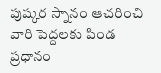పుష్కర స్నానం ఆచరించి వారి పెద్దలకు పిండ ప్రధానం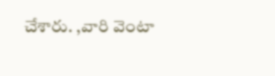చేశారు. ,వారి వెంటా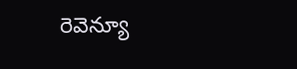రెవెన్యూ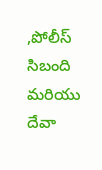,పోలీస్ సిబంది మరియు దేవా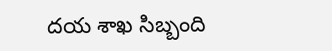దయ శాఖ సిబ్బంది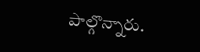పాల్గొన్నారు.